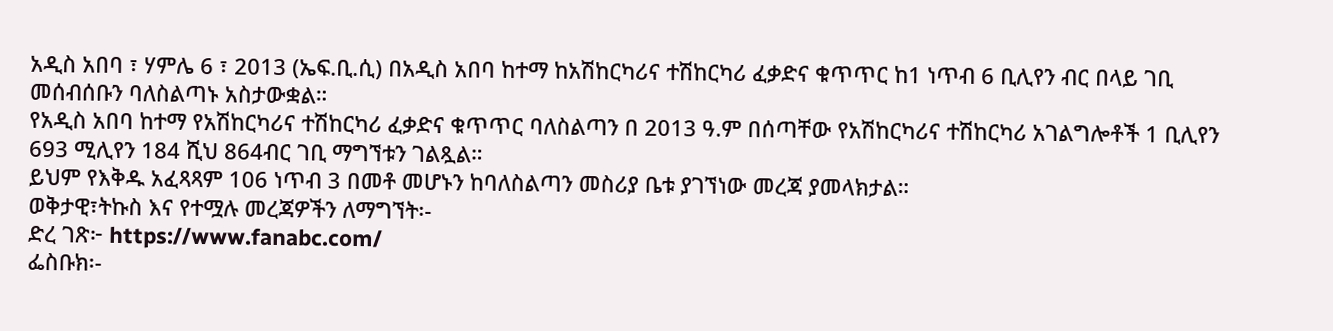አዲስ አበባ ፣ ሃምሌ 6 ፣ 2013 (ኤፍ.ቢ.ሲ) በአዲስ አበባ ከተማ ከአሽከርካሪና ተሽከርካሪ ፈቃድና ቁጥጥር ከ1 ነጥብ 6 ቢሊየን ብር በላይ ገቢ መሰብሰቡን ባለስልጣኑ አስታውቋል።
የአዲስ አበባ ከተማ የአሽከርካሪና ተሽከርካሪ ፈቃድና ቁጥጥር ባለስልጣን በ 2013 ዓ.ም በሰጣቸው የአሽከርካሪና ተሽከርካሪ አገልግሎቶች 1 ቢሊየን 693 ሚሊየን 184 ሺህ 864ብር ገቢ ማግኘቱን ገልጿል።
ይህም የእቅዱ አፈጻጻም 106 ነጥብ 3 በመቶ መሆኑን ከባለስልጣን መስሪያ ቤቱ ያገኘነው መረጃ ያመላክታል።
ወቅታዊ፣ትኩስ እና የተሟሉ መረጃዎችን ለማግኘት፡-
ድረ ገጽ፦ https://www.fanabc.com/
ፌስቡክ፡-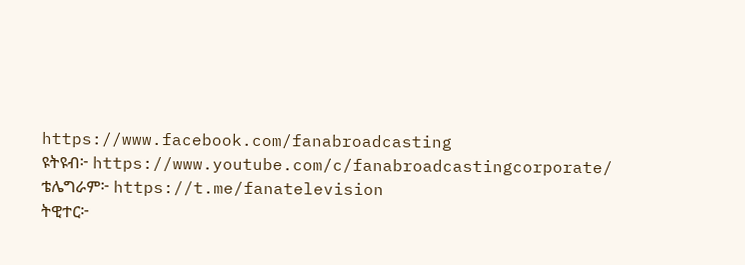https://www.facebook.com/fanabroadcasting
ዩትዩብ፦ https://www.youtube.com/c/fanabroadcastingcorporate/
ቴሌግራም፦ https://t.me/fanatelevision
ትዊተር፦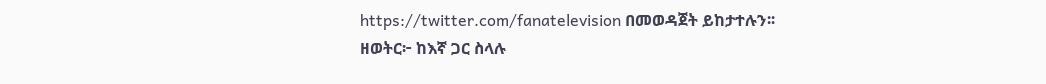https://twitter.com/fanatelevision በመወዳጀት ይከታተሉን፡፡
ዘወትር፦ ከእኛ ጋር ስላሉ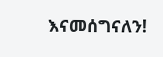እናመሰግናለን!